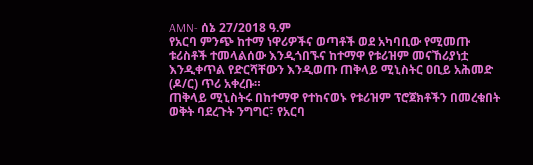AMN- ሰኔ 27/2018 ዓ.ም
የአርባ ምንጭ ከተማ ነዋሪዎችና ወጣቶች ወደ አካባቢው የሚመጡ ቱሪስቶች ተመላልሰው እንዲጎበኙና ከተማዋ የቱሪዝም መናኸሪያነቷ እንዲቀጥል የድርሻቸውን እንዲወጡ ጠቅላይ ሚኒስትር ዐቢይ አሕመድ (ዶ/ር) ጥሪ አቀረቡ።
ጠቅላይ ሚኒስትሩ በከተማዋ የተከናወኑ የቱሪዝም ፕሮጀክቶችን በመረቁበት ወቅት ባደረጉት ንግግር፣ የአርባ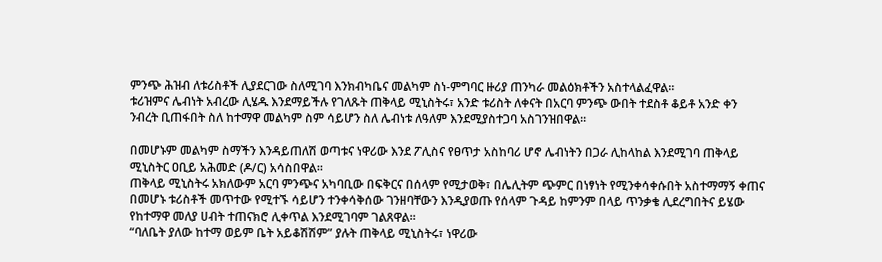ምንጭ ሕዝብ ለቱሪስቶች ሊያደርገው ስለሚገባ እንክብካቤና መልካም ስነ-ምግባር ዙሪያ ጠንካራ መልዕክቶችን አስተላልፈዋል።
ቱሪዝምና ሌብነት አብረው ሊሄዱ እንደማይችሉ የገለጹት ጠቅላይ ሚኒስትሩ፣ አንድ ቱሪስት ለቀናት በአርባ ምንጭ ውበት ተደስቶ ቆይቶ አንድ ቀን ንብረት ቢጠፋበት ስለ ከተማዋ መልካም ስም ሳይሆን ስለ ሌብነቱ ለዓለም እንደሚያስተጋባ አስገንዝበዋል።

በመሆኑም መልካም ስማችን እንዳይጠለሽ ወጣቱና ነዋሪው እንደ ፖሊስና የፀጥታ አስከባሪ ሆኖ ሌብነትን በጋራ ሊከላከል እንደሚገባ ጠቅላይ ሚኒስትር ዐቢይ አሕመድ (ዶ/ር) አሳስበዋል።
ጠቅላይ ሚኒስትሩ አክለውም አርባ ምንጭና አካባቢው በፍቅርና በሰላም የሚታወቅ፣ በሌሊትም ጭምር በነፃነት የሚንቀሳቀሱበት አስተማማኝ ቀጠና በመሆኑ ቱሪስቶች መጥተው የሚተኙ ሳይሆን ተንቀሳቅሰው ገንዘባቸውን እንዲያወጡ የሰላም ጉዳይ ከምንም በላይ ጥንቃቄ ሊደረግበትና ይሄው የከተማዋ መለያ ሀብት ተጠናክሮ ሊቀጥል እንደሚገባም ገልጸዋል።
“ባለቤት ያለው ከተማ ወይም ቤት አይቆሽሽም” ያሉት ጠቅላይ ሚኒስትሩ፣ ነዋሪው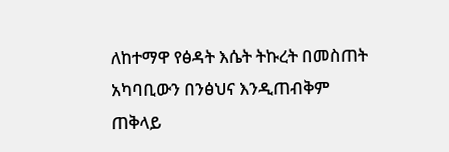ለከተማዋ የፅዳት እሴት ትኩረት በመስጠት አካባቢውን በንፅህና እንዲጠብቅም ጠቅላይ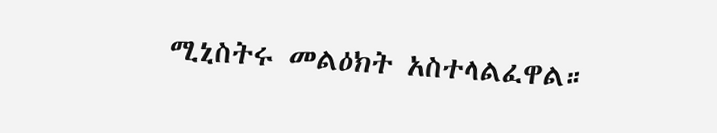ሚኒስትሩ መልዕክት አስተላልፈዋል።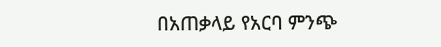በአጠቃላይ የአርባ ምንጭ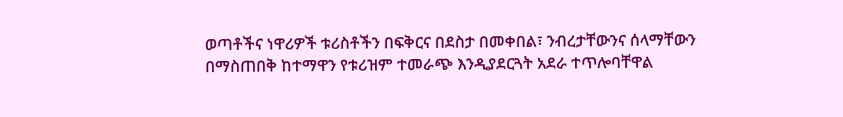ወጣቶችና ነዋሪዎች ቱሪስቶችን በፍቅርና በደስታ በመቀበል፣ ንብረታቸውንና ሰላማቸውን በማስጠበቅ ከተማዋን የቱሪዝም ተመራጭ እንዲያደርጓት አደራ ተጥሎባቸዋል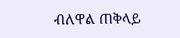ብለዋል ጠቅላይ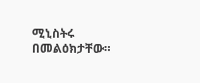ሚኒስትሩ በመልዕክታቸው።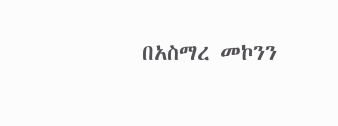በአስማረ መኮንን